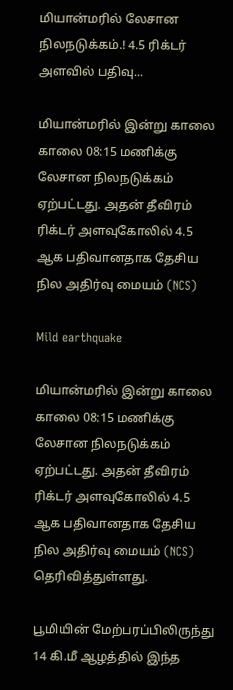மியான்மரில் லேசான நிலநடுக்கம்.! 4.5 ரிக்டர் அளவில் பதிவு...

மியான்மரில் இன்று காலை காலை 08:15 மணிக்கு  லேசான நிலநடுக்கம் ஏற்பட்டது. அதன் தீவிரம் ரிக்டர் அளவுகோலில் 4.5 ஆக பதிவானதாக தேசிய நில அதிர்வு மையம் (NCS)

Mild earthquake

மியான்மரில் இன்று காலை காலை 08:15 மணிக்கு  லேசான நிலநடுக்கம் ஏற்பட்டது. அதன் தீவிரம் ரிக்டர் அளவுகோலில் 4.5 ஆக பதிவானதாக தேசிய நில அதிர்வு மையம் (NCS) தெரிவித்துள்ளது.

பூமியின் மேற்பரப்பிலிருந்து 14 கி.மீ ஆழத்தில் இந்த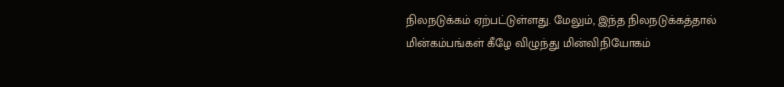நிலநடுக்கம் ஏற்பட்டுள்ளது. மேலும், இந்த நிலநடுக்கத்தால் மின்கம்பங்கள் கீழே விழுந்து மின்விநியோகம்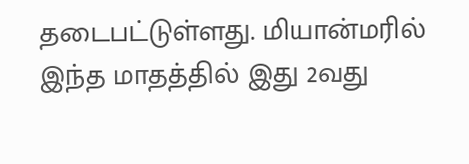தடைபட்டுள்ளது. மியான்மரில் இந்த மாதத்தில் இது 2வது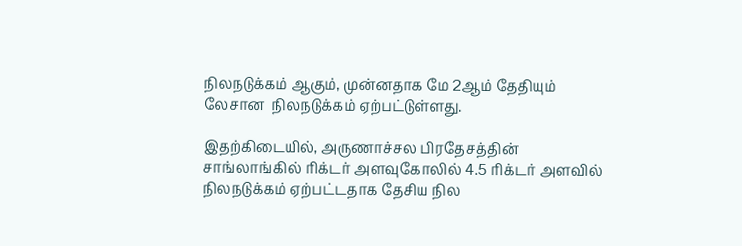நிலநடுக்கம் ஆகும், முன்னதாக மே 2ஆம் தேதியும் லேசான  நிலநடுக்கம் ஏற்பட்டுள்ளது.

இதற்கிடையில், அருணாச்சல பிரதேசத்தின் சாங்லாங்கில் ரிக்டர் அளவுகோலில் 4.5 ரிக்டர் அளவில் நிலநடுக்கம் ஏற்பட்டதாக தேசிய நில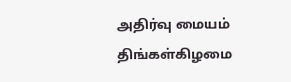அதிர்வு மையம் திங்கள்கிழமை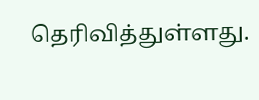தெரிவித்துள்ளது.